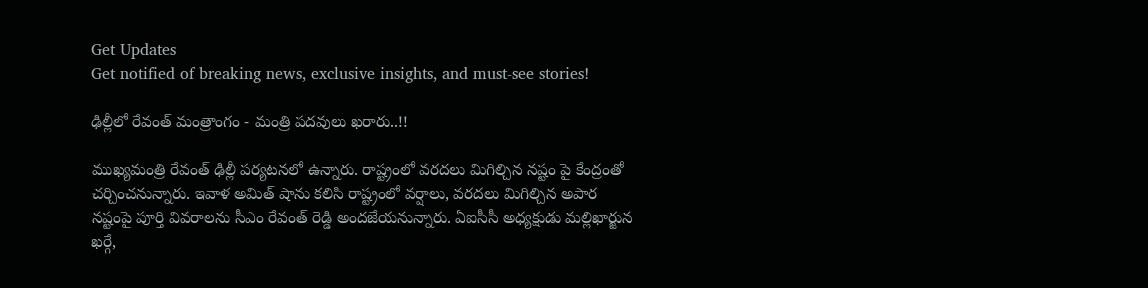Get Updates
Get notified of breaking news, exclusive insights, and must-see stories!

ఢిల్లీలో రేవంత్ మంత్రాంగం - మంత్రి పదవులు ఖరారు..!!

ముఖ్యమంత్రి రేవంత్ ఢిల్లీ పర్యటనలో ఉన్నారు. రాష్ట్రంలో వరదలు మిగిల్చిన నష్టం పై కేంద్రంతో చర్చించనున్నారు. ఇవాళ అమిత్ షాను కలిసి రాష్ట్రంలో వర్షాలు, వరదలు మిగిల్చిన అపార నష్టంపై పూర్తి వివరాలను సీఎం రేవంత్ రెడ్డి అందజేయనున్నారు. ఏఐసీసీ అధ్యక్షుడు మల్లిఖార్జున ఖర్గే,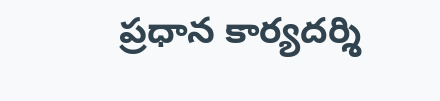ప్రధాన కార్యదర్శి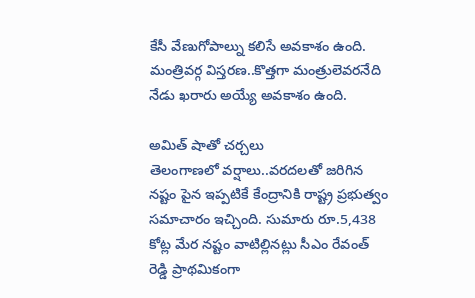కేసీ వేణుగోపాల్ను కలిసే అవకాశం ఉంది. మంత్రివర్గ విస్తరణ..కొత్తగా మంత్రులెవరనేది నేడు ఖరారు అయ్యే అవకాశం ఉంది.

అమిత్ షాతో చర్చలు
తెలంగాణలో వర్షాలు..వరదలతో జరిగిన నష్టం పైన ఇప్పటికే కేంద్రానికి రాష్ట్ర ప్రభుత్వం సమాచారం ఇచ్చింది. సుమారు రూ.5,438 కోట్ల మేర నష్టం వాటిల్లినట్లు సీఎం రేవంత్ రెడ్డి ప్రాథమికంగా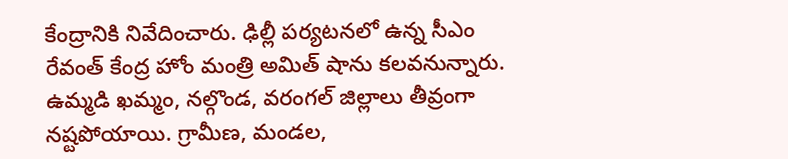కేంద్రానికి నివేదించారు. ఢిల్లీ పర్యటనలో ఉన్న సీఎం రేవంత్ కేంద్ర హోం మంత్రి అమిత్ షాను కలవనున్నారు. ఉమ్మడి ఖమ్మం, నల్గొండ, వరంగల్ జిల్లాలు తీవ్రంగా నష్టపోయాయి. గ్రామీణ, మండల,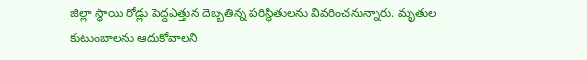జిల్లా స్థాయి రోడ్లు పెద్దఎత్తున దెబ్బతిన్న పరిస్థితులను వివరించనున్నారు. మృతుల కుటుంబాలను ఆదుకోవాలని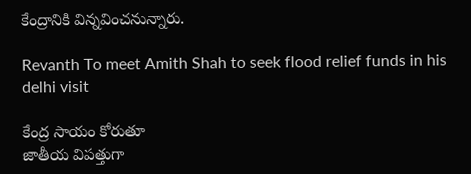కేంద్రానికి విన్నవించనున్నారు.

Revanth To meet Amith Shah to seek flood relief funds in his delhi visit

కేంద్ర సాయం కోరుతూ
జాతీయ విపత్తుగా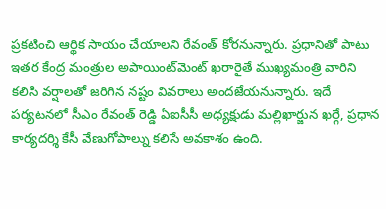ప్రకటించి ఆర్థిక సాయం చేయాలని రేవంత్ కోరనున్నారు. ప్రధానితో పాటు ఇతర కేంద్ర మంత్రుల అపాయింట్‌మెంట్‌ ఖరారైతే ముఖ్యమంత్రి వారిని కలిసి వర్షాలతో జరిగిన నష్టం వివరాలు అందజేయనున్నారు. ఇదే పర్యటనలో సీఎం రేవంత్ రెడ్డి ఏఐసీసీ అధ్యక్షుడు మల్లిఖార్జున ఖర్గే, ప్రధాన కార్యదర్శి కేసీ వేణుగోపాల్ను కలిసే అవకాశం ఉంది.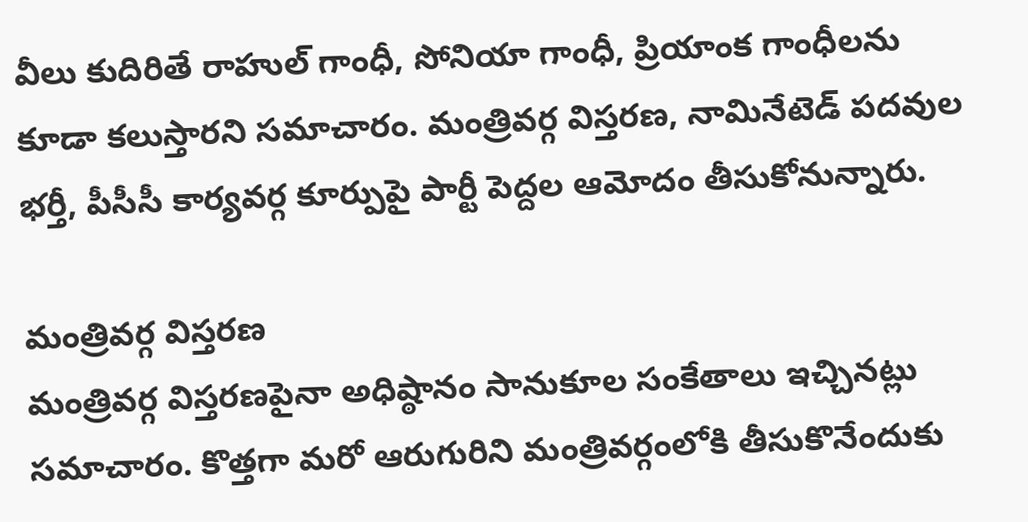వీలు కుదిరితే రాహుల్ గాంధీ, సోనియా గాంధీ, ప్రియాంక గాంధీలను కూడా కలుస్తారని సమాచారం. మంత్రివర్గ విస్తరణ, నామినేటెడ్ పదవుల భర్తీ, పీసీసీ కార్యవర్గ కూర్పుపై పార్టీ పెద్దల ఆమోదం తీసుకోనున్నారు.

మంత్రివర్గ విస్తరణ
మంత్రివర్గ విస్తరణపైనా అధిష్ఠానం సానుకూల సంకేతాలు ఇచ్చినట్లు సమాచారం. కొత్తగా మరో ఆరుగురిని మంత్రివర్గంలోకి తీసుకొనేందుకు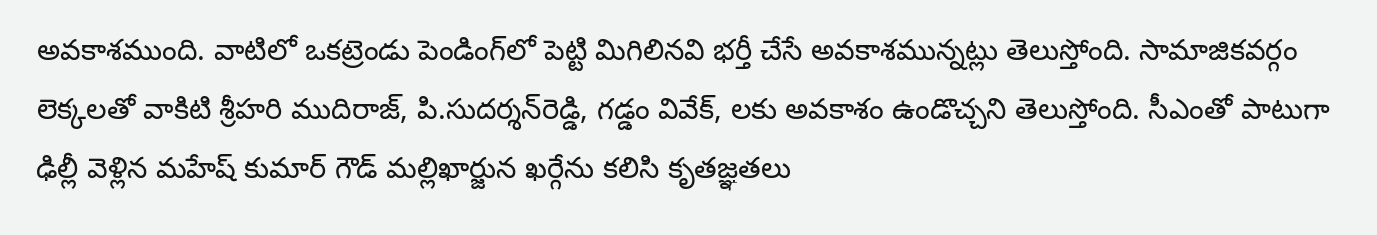అవకాశముంది. వాటిలో ఒకట్రెండు పెండింగ్‌లో పెట్టి మిగిలినవి భర్తీ చేసే అవకాశమున్నట్లు తెలుస్తోంది. సామాజికవర్గం లెక్కలతో వాకిటి శ్రీహరి ముదిరాజ్‌, పి.సుదర్శన్‌రెడ్డి, గడ్డం వివేక్‌, లకు అవకాశం ఉండొచ్చని తెలుస్తోంది. సీఎంతో పాటుగా ఢిల్లీ వెళ్లిన మహేష్ కుమార్ గౌడ్ మల్లిఖార్జున ఖర్గేను కలిసి కృతజ్ఞతలు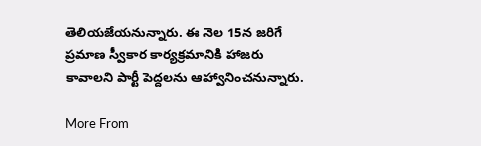తెలియజేయనున్నారు. ఈ నెల 15న జరిగే ప్రమాణ స్వీకార కార్యక్రమానికి హాజరు కావాలని పార్టీ పెద్దలను ఆహ్వానించనున్నారు.

More From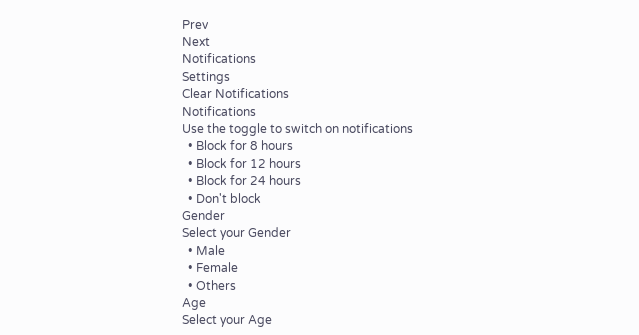Prev
Next
Notifications
Settings
Clear Notifications
Notifications
Use the toggle to switch on notifications
  • Block for 8 hours
  • Block for 12 hours
  • Block for 24 hours
  • Don't block
Gender
Select your Gender
  • Male
  • Female
  • Others
Age
Select your Age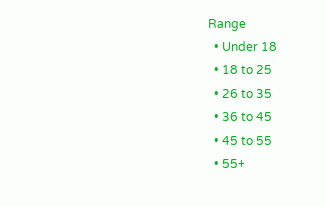Range
  • Under 18
  • 18 to 25
  • 26 to 35
  • 36 to 45
  • 45 to 55
  • 55+